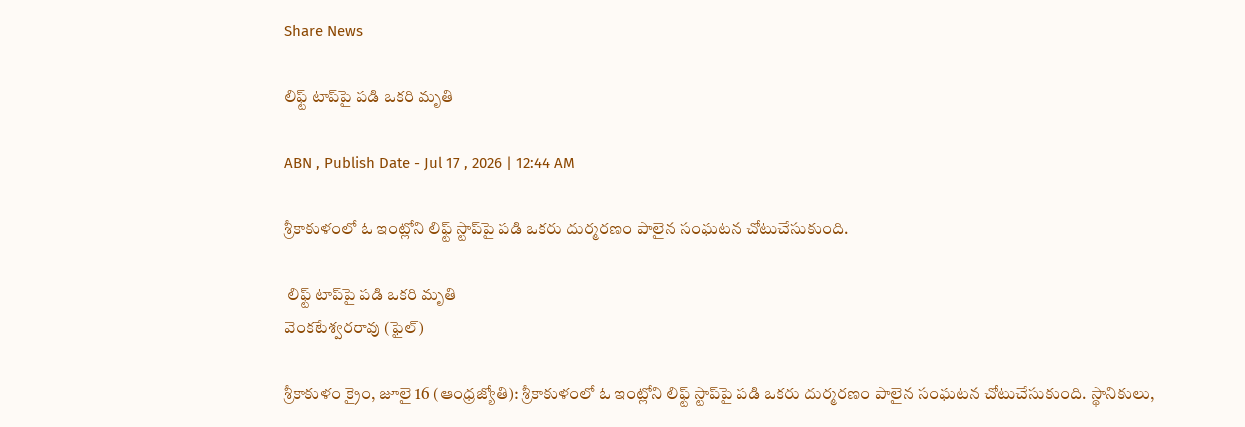Share News

లిఫ్ట్‌ టాప్‌పై పడి ఒకరి మృతి

ABN , Publish Date - Jul 17 , 2026 | 12:44 AM

శ్రీకాకుళంలో ఓ ఇంట్లోని లిఫ్ట్‌ స్టాప్‌పై పడి ఒకరు దుర్మరణం పాలైన సంఘటన చోటుచేసుకుంది.

 లిఫ్ట్‌ టాప్‌పై పడి ఒకరి మృతి
వెంకటేశ్వరరావు (ఫైల్‌)

శ్రీకాకుళం క్రైం, జూలై 16 (ఆంధ్రజ్యోతి): శ్రీకాకుళంలో ఓ ఇంట్లోని లిఫ్ట్‌ స్టాప్‌పై పడి ఒకరు దుర్మరణం పాలైన సంఘటన చోటుచేసుకుంది. స్థానికులు,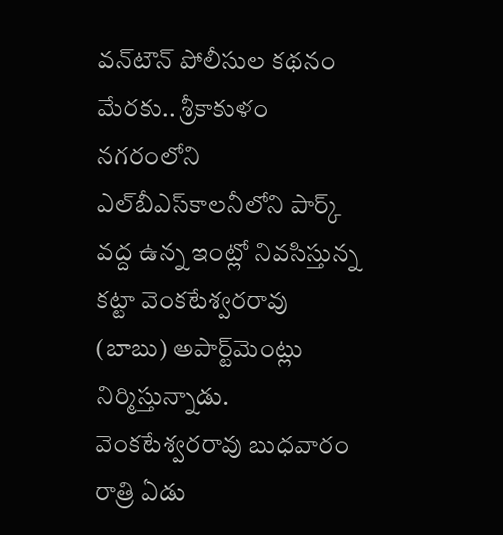వన్‌టౌన్‌ పోలీసుల కథనం మేరకు.. శ్రీకాకుళం నగరంలోని ఎల్‌బీఎస్‌కాలనీలోని పార్క్‌ వద్ద ఉన్న ఇంట్లో నివసిస్తున్న కట్టా వెంకటేశ్వరరావు (బాబు) అపార్ట్‌మెంట్లు నిర్మిస్తున్నాడు. వెంకటేశ్వరరావు బుధవారం రాత్రి ఏడు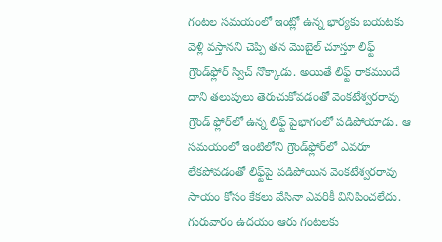గంటల సమయంలో ఇంట్లో ఉన్న భార్యకు బయటకు వెళ్లి వస్తానని చెప్పి తన మొబైల్‌ చూస్తూ లిఫ్ట్‌ గ్రౌండ్‌ఫ్లోర్‌ స్విచ్‌ నొక్కాడు. అయితే లిఫ్ట్‌ రాకముందే దాని తలుపులు తెరుచుకోవడంతో వెంకటేశ్వరరావు గ్రౌండ్‌ ఫ్లోర్‌లో ఉన్న లిఫ్ట్‌ పైభాగంలో పడిపోయాడు. ఆ సమయంలో ఇంటిలోని గ్రౌండ్‌ఫ్లోర్‌లో ఎవరూ లేకపోవడంతో లిఫ్ట్‌పై పడిపోయిన వెంకటేశ్వరరావు సాయం కోసం కేకలు వేసినా ఎవరికీ వినిపించలేదు. గురువారం ఉదయం ఆరు గంటలకు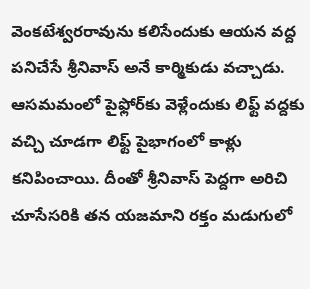వెంకటేశ్వరరావును కలిసేందుకు ఆయన వద్ద పనిచేసే శ్రీనివాస్‌ అనే కార్మికుడు వచ్చాడు. ఆసమమంలో పైఫ్లోర్‌కు వెళ్లేందుకు లిఫ్ట్‌ వద్దకు వచ్చి చూడగా లిఫ్ట్‌ పైభాగంలో కాళ్లు కనిపించాయి. దీంతో శ్రీనివాస్‌ పెద్దగా అరిచి చూసేసరికి తన యజమాని రక్తం మడుగులో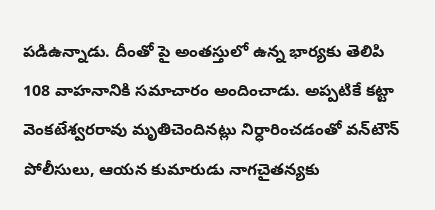పడిఉన్నాడు. దీంతో పై అంతస్తులో ఉన్న భార్యకు తెలిపి 108 వాహనానికి సమాచారం అందించాడు. అప్పటికే కట్టా వెంకటేశ్వరరావు మృతిచెందినట్లు నిర్ధారించడంతో వన్‌టౌన్‌ పోలీసులు, ఆయన కుమారుడు నాగచైతన్యకు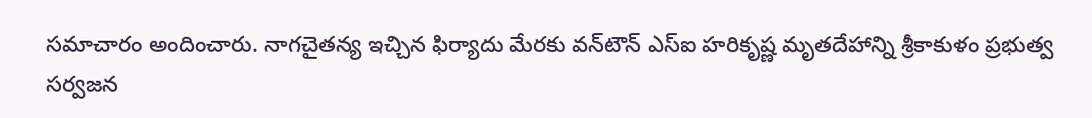సమాచారం అందించారు. నాగచైతన్య ఇచ్చిన ఫిర్యాదు మేరకు వన్‌టౌన్‌ ఎస్‌ఐ హరికృష్ణ మృతదేహాన్ని శ్రీకాకుళం ప్రభుత్వ సర్వజన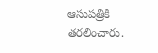ఆసుపత్రికి తరలించారు.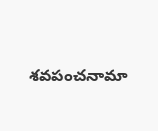శవపంచనామా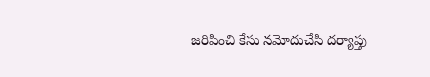జరిపించి కేసు నమోదుచేసి దర్యాప్తు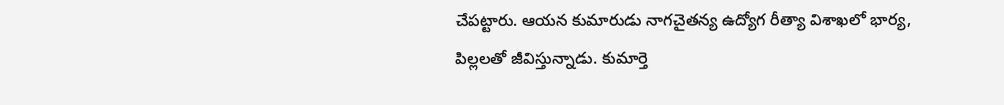చేపట్టారు. ఆయన కుమారుడు నాగచైతన్య ఉద్యోగ రీత్యా విశాఖలో భార్య, పిల్లలతో జీవిస్తున్నాడు. కుమార్తె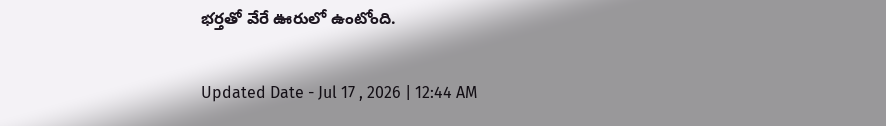భర్తతో వేరే ఊరులో ఉంటోంది.

Updated Date - Jul 17 , 2026 | 12:44 AM